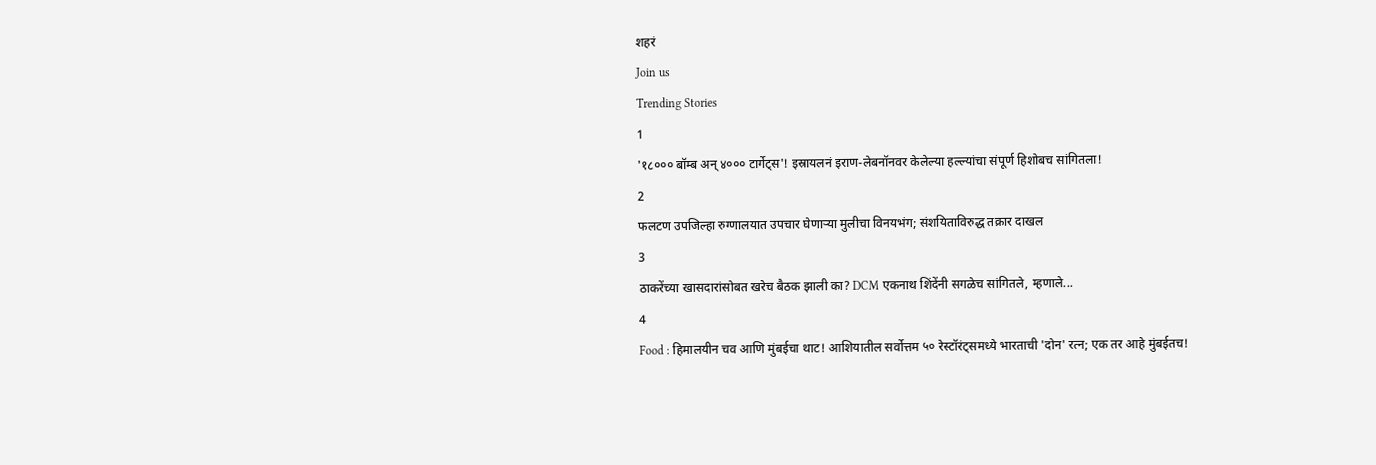शहरं
Join us
Trending Stories
1
'१८००० बॉम्ब अन् ४००० टार्गेट्स'! इस्रायलनं इराण-लेबनॉनवर केलेल्या हल्ल्यांचा संपूर्ण हिशोबच सांगितला!
2
फलटण उपजिल्हा रुग्णालयात उपचार घेणाऱ्या मुलीचा विनयभंग; संशयिताविरुद्ध तक्रार दाखल
3
ठाकरेंच्या खासदारांसोबत खरेच बैठक झाली का? DCM एकनाथ शिंदेंनी सगळेच सांगितले, म्हणाले...
4
Food : हिमालयीन चव आणि मुंबईचा थाट! आशियातील सर्वोत्तम ५० रेस्टॉरंट्समध्ये भारताची 'दोन' रत्न; एक तर आहे मुंबईतच!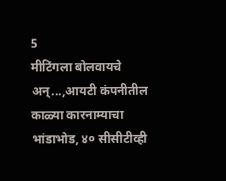5
मीटिंगला बोलवायचे अन्...,आयटी कंपनीतील काळ्या कारनाम्याचा भांडाभोड, ४० सीसीटीव्ही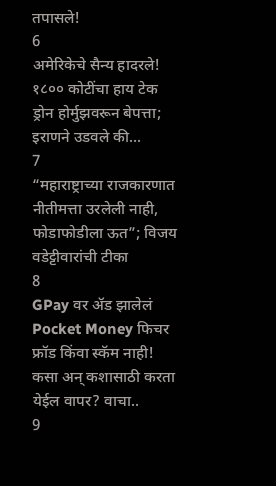तपासले!
6
अमेरिकेचे सैन्य हादरले! १८०० कोटींचा हाय टेक ड्रोन होर्मुझवरून बेपत्ता; इराणने उडवले की...
7
“महाराष्ट्राच्या राजकारणात नीतीमत्ता उरलेली नाही, फोडाफोडीला ऊत”; विजय वडेट्टीवारांची टीका
8
GPay वर ॲड झालेलं Pocket Money फिचर फ्रॉड किंवा स्कॅम नाही! कसा अन् कशासाठी करता येईल वापर? वाचा..
9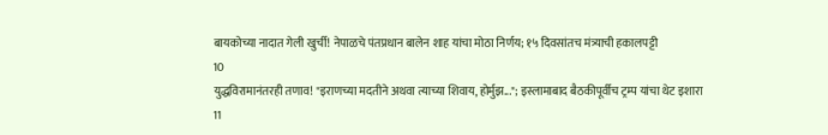बायकोच्या नादात गेली खुर्ची! नेपाळचे पंतप्रधान बालेन शाह यांचा मोठा निर्णय; १५ दिवसांतच मंत्र्याची हकालपट्टी
10
युद्धविरामानंतरही तणाव! "इराणच्या मदतीने अथवा त्याच्या शिवाय, होर्मुझ..."; इस्लामाबाद बैठकीपूर्वीच ट्रम्प यांचा थेट इशारा
11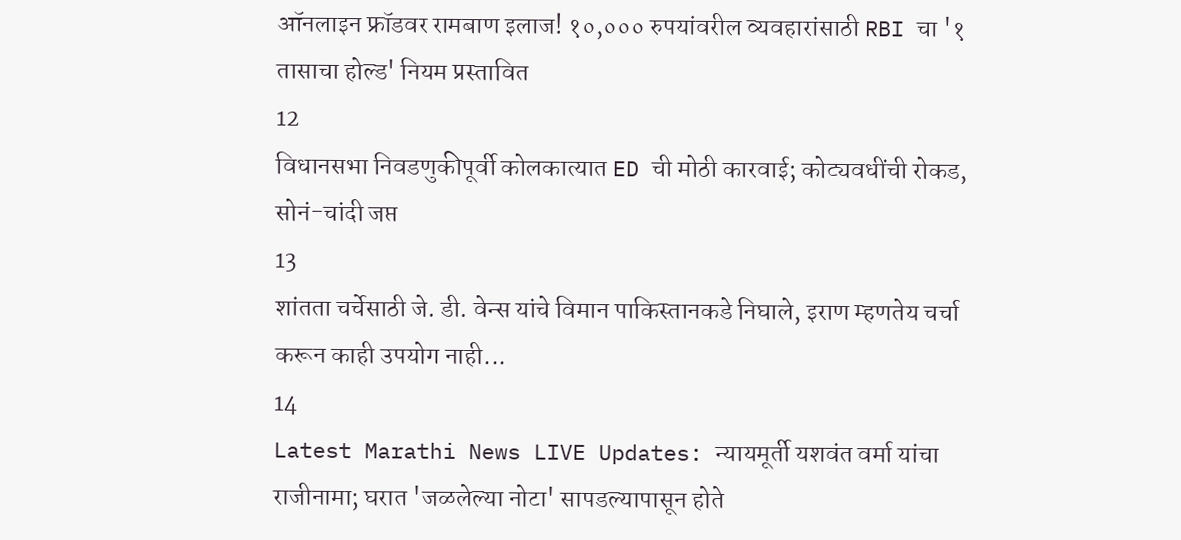ऑनलाइन फ्रॉडवर रामबाण इलाज! १०,००० रुपयांवरील व्यवहारांसाठी RBI चा '१ तासाचा होल्ड' नियम प्रस्तावित
12
विधानसभा निवडणुकीपूर्वी कोलकात्यात ED ची मोठी कारवाई; कोट्यवधींची रोकड, सोनं-चांदी जप्त
13
शांतता चर्चेसाठी जे. डी. वेन्स यांचे विमान पाकिस्तानकडे निघाले, इराण म्हणतेय चर्चा करून काही उपयोग नाही...
14
Latest Marathi News LIVE Updates: न्यायमूर्ती यशवंत वर्मा यांचा राजीनामा; घरात 'जळलेल्या नोटा' सापडल्यापासून होते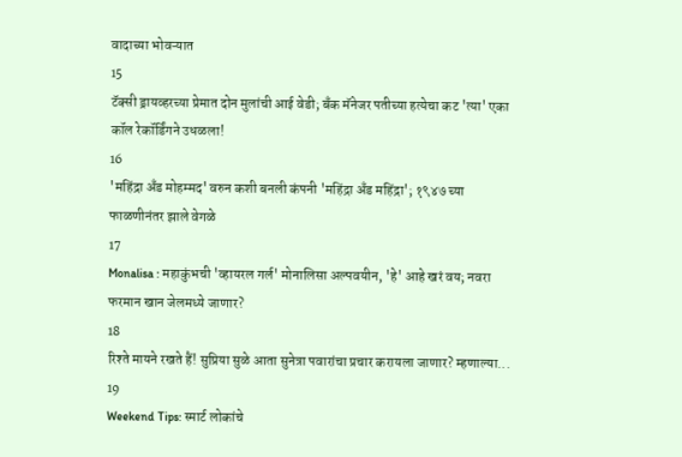वादाच्या भोवऱ्यात
15
टॅक्सी ड्रायव्हरच्या प्रेमात दोन मुलांची आई वेडी; बँक मॅनेजर पतीच्या हत्येचा कट 'त्या' एका कॉल रेकॉर्डिंगने उधळला!
16
'महिंद्रा अँड मोहम्मद' वरुन कशी बनली कंपनी 'महिंद्रा अँड महिंद्रा'; १९४७ च्या फाळणीनंतर झाले वेगळे
17
Monalisa : महाकुंभची 'व्हायरल गर्ल' मोनालिसा अल्पवयीन, 'हे' आहे खरं वय; नवरा फरमान खान जेलमध्ये जाणार?
18
रिश्ते मायने रखते हैं! सुप्रिया सुळे आता सुनेत्रा पवारांचा प्रचार करायला जाणार? म्हणाल्या...
19
Weekend Tips: स्मार्ट लोकांचे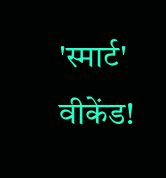'स्मार्ट' वीकेंड!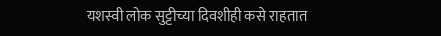यशस्वी लोक सुट्टीच्या दिवशीही कसे राहतात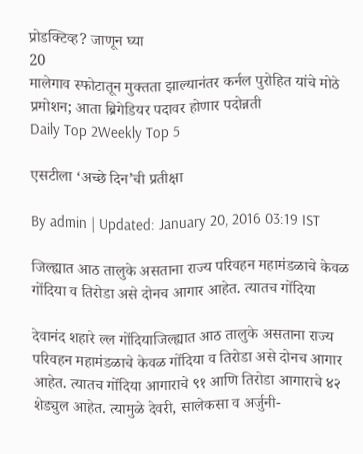प्रोडक्टिव्ह? जाणून घ्या
20
मालेगाव स्फोटातून मुक्तता झाल्यानंतर कर्नल पुरोहित यांचे मोठे प्रमोशन; आता ब्रिगेडियर पदावर होणार पदोन्नती
Daily Top 2Weekly Top 5

एसटीला ‘अच्छे दिन’ची प्रतीक्षा

By admin | Updated: January 20, 2016 03:19 IST

जिल्ह्यात आठ तालुके असताना राज्य परिवहन महामंडळाचे केवळ गोंदिया व तिरोडा असे दोनच आगार आहेत. त्यातच गोंदिया

देवानंद शहारे ल्ल गोंदियाजिल्ह्यात आठ तालुके असताना राज्य परिवहन महामंडळाचे केवळ गोंदिया व तिरोडा असे दोनच आगार आहेत. त्यातच गोंदिया आगाराचे ९१ आणि तिरोडा आगाराचे ४२ शेड्युल आहेत. त्यामुळे देवरी, सालेकसा व अर्जुनी-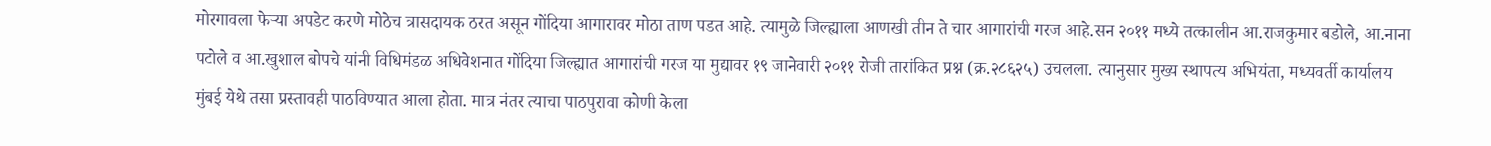मोरगावला फेऱ्या अपडेट करणे मोठेच त्रासदायक ठरत असून गोंदिया आगारावर मोठा ताण पडत आहे. त्यामुळे जिल्ह्याला आणखी तीन ते चार आगारांची गरज आहे.सन २०११ मध्ये तत्कालीन आ.राजकुमार बडोले, आ.नाना पटोले व आ.खुशाल बोपचे यांनी विधिमंडळ अधिवेशनात गोंदिया जिल्ह्यात आगारांची गरज या मुद्यावर १९ जानेवारी २०११ रोजी तारांकित प्रश्न (क्र.२८६२५) उचलला. त्यानुसार मुख्य स्थापत्य अभियंता, मध्यवर्ती कार्यालय मुंबई येथे तसा प्रस्तावही पाठविण्यात आला होता. मात्र नंतर त्याचा पाठपुरावा कोणी केला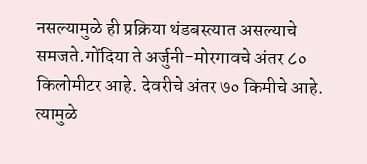नसल्यामुळे ही प्रक्रिया थंडबस्त्यात असल्याचे समजते.गोंदिया ते अर्जुनी-मोरगावचे अंतर ८० किलोमीटर आहे. देवरीचे अंतर ७० किमीचे आहे. त्यामुळे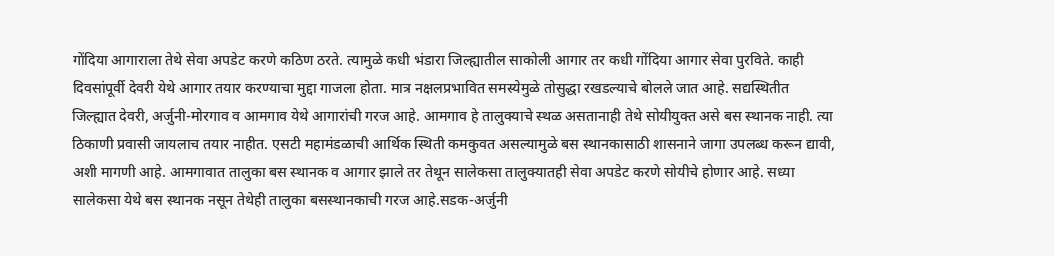गोंदिया आगाराला तेथे सेवा अपडेट करणे कठिण ठरते. त्यामुळे कधी भंडारा जिल्ह्यातील साकोली आगार तर कधी गोंदिया आगार सेवा पुरविते. काही दिवसांपूर्वी देवरी येथे आगार तयार करण्याचा मुद्दा गाजला होता. मात्र नक्षलप्रभावित समस्येमुळे तोसुद्धा रखडल्याचे बोलले जात आहे. सद्यस्थितीत जिल्ह्यात देवरी, अर्जुनी-मोरगाव व आमगाव येथे आगारांची गरज आहे. आमगाव हे तालुक्याचे स्थळ असतानाही तेथे सोयीयुक्त असे बस स्थानक नाही. त्या ठिकाणी प्रवासी जायलाच तयार नाहीत. एसटी महामंडळाची आर्थिक स्थिती कमकुवत असल्यामुळे बस स्थानकासाठी शासनाने जागा उपलब्ध करून द्यावी, अशी मागणी आहे. आमगावात तालुका बस स्थानक व आगार झाले तर तेथून सालेकसा तालुक्यातही सेवा अपडेट करणे सोयीचे होणार आहे. सध्या सालेकसा येथे बस स्थानक नसून तेथेही तालुका बसस्थानकाची गरज आहे.सडक-अर्जुनी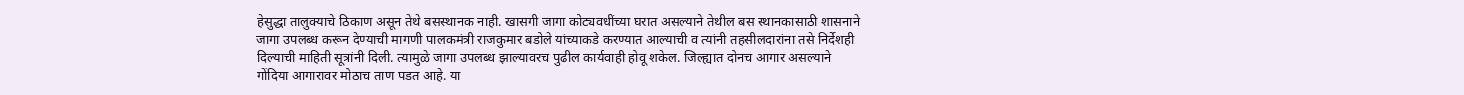हेसुद्धा तालुक्याचे ठिकाण असून तेथे बसस्थानक नाही. खासगी जागा कोट्यवधींच्या घरात असल्याने तेथील बस स्थानकासाठी शासनाने जागा उपलब्ध करून देण्याची मागणी पालकमंत्री राजकुमार बडोले यांच्याकडे करण्यात आल्याची व त्यांनी तहसीलदारांना तसे निर्देशही दिल्याची माहिती सूत्रांनी दिली. त्यामुळे जागा उपलब्ध झाल्यावरच पुढील कार्यवाही होवू शकेल. जिल्ह्यात दोनच आगार असल्याने गोंदिया आगारावर मोठाच ताण पडत आहे. या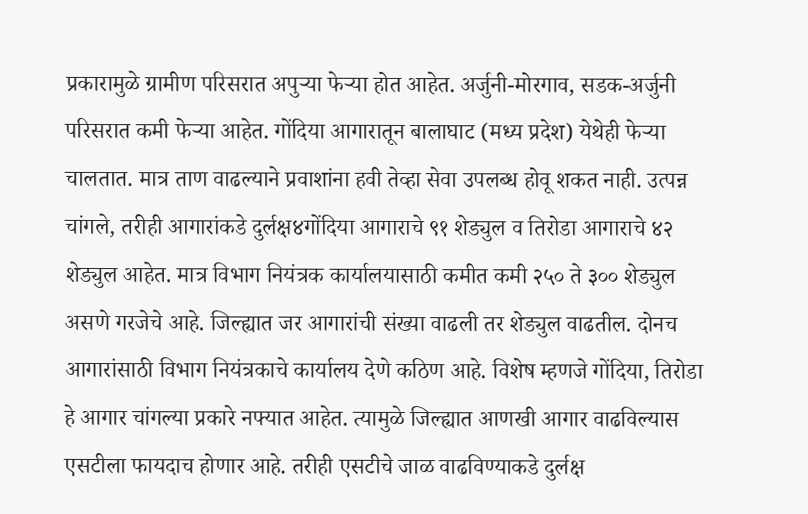प्रकारामुळे ग्रामीण परिसरात अपुऱ्या फेऱ्या होत आहेत. अर्जुनी-मोरगाव, सडक-अर्जुनी परिसरात कमी फेऱ्या आहेत. गोंदिया आगारातून बालाघाट (मध्य प्रदेश) येथेही फेऱ्या चालतात. मात्र ताण वाढल्याने प्रवाशांना हवी तेव्हा सेवा उपलब्ध होवू शकत नाही. उत्पन्न चांगले, तरीही आगारांकडे दुर्लक्ष४गोंदिया आगाराचे ९१ शेड्युल व तिरोडा आगाराचे ४२ शेड्युल आहेत. मात्र विभाग नियंत्रक कार्यालयासाठी कमीत कमी २५० ते ३०० शेड्युल असणे गरजेचे आहे. जिल्ह्यात जर आगारांची संख्या वाढली तर शेड्युल वाढतील. दोनच आगारांसाठी विभाग नियंत्रकाचे कार्यालय देणे कठिण आहे. विशेष म्हणजे गोंदिया, तिरोडा हे आगार चांगल्या प्रकारे नफ्यात आहेत. त्यामुळे जिल्ह्यात आणखी आगार वाढविल्यास एसटीला फायदाच होणार आहे. तरीही एसटीचे जाळ वाढविण्याकडे दुर्लक्ष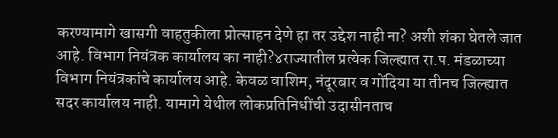करण्यामागे खासगी वाहतुकीला प्रोत्साहन देणे हा तर उद्देश नाही ना? अशी शंका घेतले जात आहे. विभाग नियंत्रक कार्यालय का नाही?४राज्यातील प्रत्येक जिल्ह्यात रा.प. मंडळाच्या विभाग नियंत्रकांचे कार्यालय आहे. केवळ वाशिम, नंदूरबार व गोंदिया या तीनच जिल्ह्यात सदर कार्यालय नाही. यामागे येथील लोकप्रतिनिधींची उदासीनताच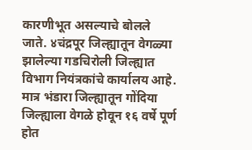कारणीभूत असल्याचे बोलले जाते. ४चंद्रपूर जिल्ह्यातून वेगळ्या झालेल्या गडचिरोली जिल्ह्यात विभाग नियंत्रकांचे कार्यालय आहे. मात्र भंडारा जिल्ह्यातून गोंदिया जिल्ह्याला वेगळे होवून १६ वर्षे पूर्ण होत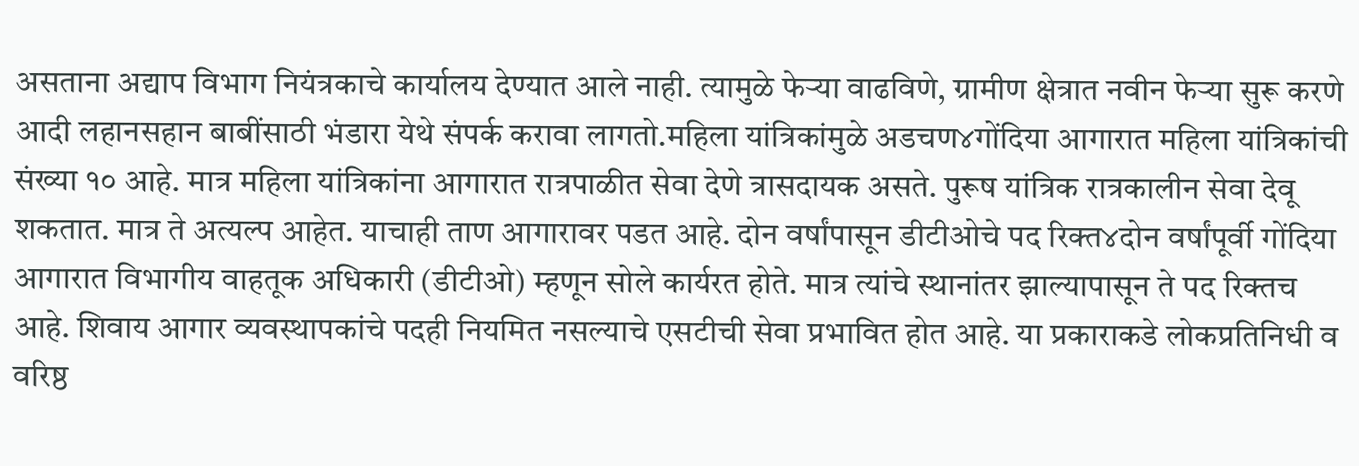असताना अद्याप विभाग नियंत्रकाचे कार्यालय देण्यात आले नाही. त्यामुळे फेऱ्या वाढविणे, ग्रामीण क्षेत्रात नवीन फेऱ्या सुरू करणे आदी लहानसहान बाबींसाठी भंडारा येथे संपर्क करावा लागतो.महिला यांत्रिकांमुळे अडचण४गोंदिया आगारात महिला यांत्रिकांची संख्या १० आहे. मात्र महिला यांत्रिकांना आगारात रात्रपाळीत सेवा देणे त्रासदायक असते. पुरूष यांत्रिक रात्रकालीन सेवा देवू शकतात. मात्र ते अत्यल्प आहेत. याचाही ताण आगारावर पडत आहे. दोन वर्षांपासून डीटीओचे पद रिक्त४दोन वर्षांपूर्वी गोंदिया आगारात विभागीय वाहतूक अधिकारी (डीटीओ) म्हणून सोले कार्यरत होते. मात्र त्यांचे स्थानांतर झाल्यापासून ते पद रिक्तच आहे. शिवाय आगार व्यवस्थापकांचे पदही नियमित नसल्याचे एसटीची सेवा प्रभावित होत आहे. या प्रकाराकडे लोकप्रतिनिधी व वरिष्ठ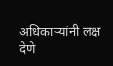अधिकाऱ्यांनी लक्ष देणे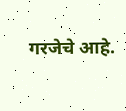गरजेचे आहे.